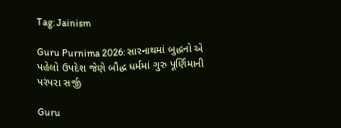Tag: Jainism

Guru Purnima 2026: સારનાથમાં બુદ્ધનો એ પહેલો ઉપદેશ જેણે બૌદ્ધ ધર્મમાં ગુરુ પૂર્ણિમાની પરંપરા સર્જી

Guru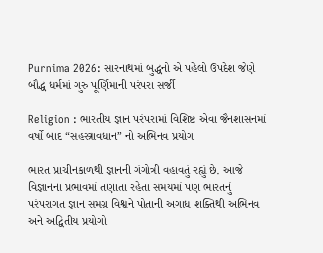Purnima 2026: સારનાથમાં બુદ્ધનો એ પહેલો ઉપદેશ જેણે બૌદ્ધ ધર્મમાં ગુરુ પૂર્ણિમાની પરંપરા સર્જી

Religion : ભારતીય જ્ઞાન પરંપરામાં વિશિષ્ટ એવા જૈનશાસનમાં વર્ષો બાદ “સહસ્ત્રાવધાન” નો અભિનવ પ્રયોગ

ભારત પ્રાચીનકાળથી જ્ઞાનની ગંગોત્રી વહાવતું રહ્યું છે. આજે વિજ્ઞાનના પ્રભાવમાં તણાતા રહેતા સમયમાં પણ ભારતનું પરંપરાગત જ્ઞાન સમગ્ર વિશ્વને પોતાની અગાધ શક્તિથી અભિનવ અને અદ્વિતીય પ્રયોગો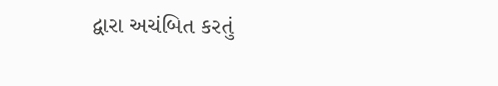દ્વારા અચંબિત કરતું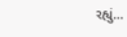રહ્યું…